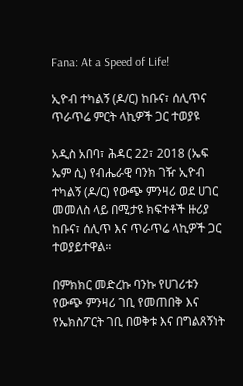Fana: At a Speed of Life!

ኢዮብ ተካልኝ (ዶ/ር) ከቡና፣ ሰሊጥና ጥራጥሬ ምርት ላኪዎች ጋር ተወያዩ

አዲስ አበባ፣ ሕዳር 22፣ 2018 (ኤፍ ኤም ሲ) የብሔራዊ ባንክ ገዥ ኢዮብ ተካልኝ (ዶ/ር) የውጭ ምንዛሪ ወደ ሀገር መመለስ ላይ በሚታዩ ክፍተቶች ዙሪያ ከቡና፣ ሰሊጥ እና ጥራጥሬ ላኪዎች ጋር ተወያይተዋል።

በምክክር መድረኩ ባንኩ የሀገሪቱን የውጭ ምንዛሪ ገቢ የመጠበቅ እና የኤክስፖርት ገቢ በወቅቱ እና በግልጸኝነት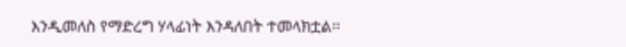እንዲመለስ የማድረግ ሃላፊነት እንዳለበት ተመላክቷል፡፡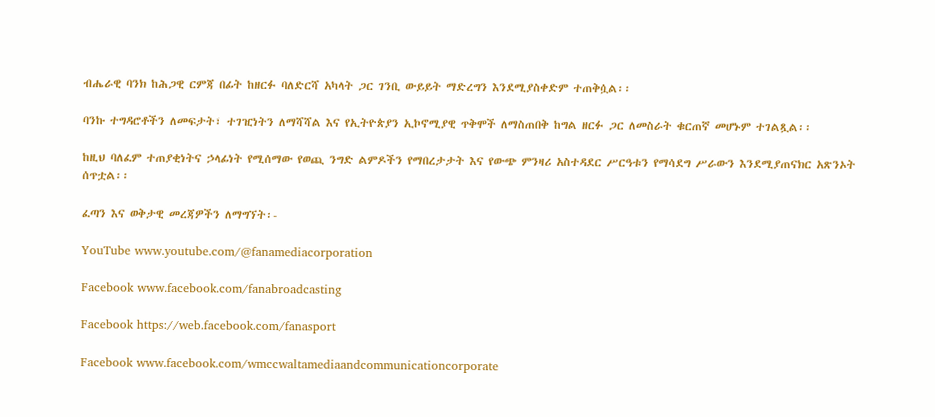ብሔራዊ ባንክ ከሕጋዊ ርምጃ በፊት ከዘርፉ ባለድርሻ አካላት ጋር ገንቢ ውይይት ማድረግን እንደሚያስቀድም ተጠቅሷል፡፡

ባንኩ ተግዳሮቶችን ለመፍታት፣ ተገዢነትን ለማሻሻል እና የኢትዮጵያን ኢኮኖሚያዊ ጥቅሞች ለማስጠበቅ ከግል ዘርፉ ጋር ለመስራት ቁርጠኛ መሆኑም ተገልጿል፡፡

ከዚህ ባለፈም ተጠያቂነትና ኃላፊነት የሚሰማው የወጪ ንግድ ልምዶችን የማበረታታት እና የውጭ ምንዛሪ አስተዳደር ሥርዓቱን የማሳደግ ሥራውን እንደሚያጠናክር አጽንኦት ሰጥቷል፡፡

ፈጣን እና ወቅታዊ መረጃዎችን ለማግኘት፡-

YouTube www.youtube.com/@fanamediacorporation

Facebook www.facebook.com/fanabroadcasting

Facebook https://web.facebook.com/fanasport

Facebook www.facebook.com/wmccwaltamediaandcommunicationcorporate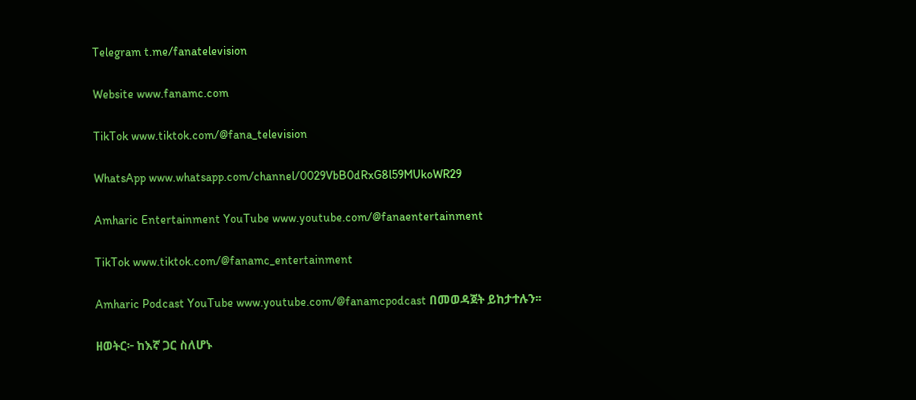Telegram t.me/fanatelevision

Website www.fanamc.com

TikTok www.tiktok.com/@fana_television

WhatsApp www.whatsapp.com/channel/0029VbB0dRxG8l59MUkoWR29

Amharic Entertainment YouTube www.youtube.com/@fanaentertainment

TikTok www.tiktok.com/@fanamc_entertainment

Amharic Podcast YouTube www.youtube.com/@fanamcpodcast በመወዳጀት ይከታተሉን፡፡

ዘወትር፦ ከእኛ ጋር ስለሆኑ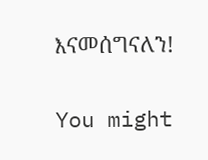እናመሰግናለን!

You might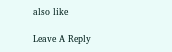also like

Leave A Reply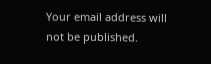Your email address will not be published.